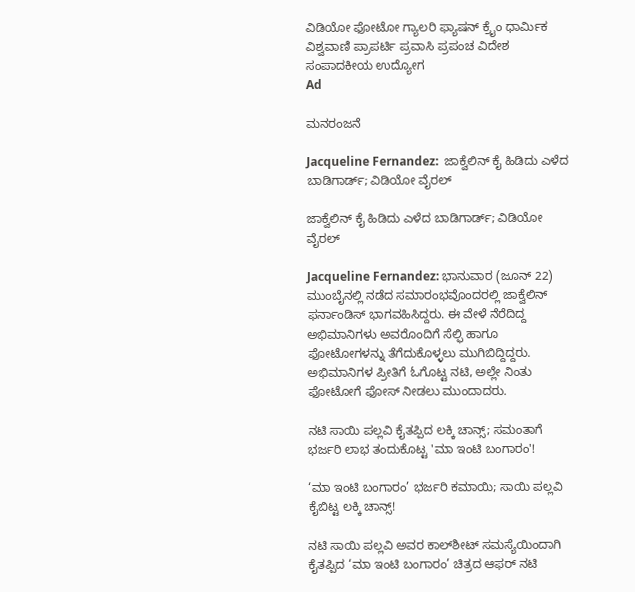ವಿಡಿಯೋ ಫೋಟೋ ಗ್ಯಾಲರಿ ಫ್ಯಾಷನ್ ಕ್ರೈಂ ಧಾರ್ಮಿಕ ವಿಶ್ವವಾಣಿ ಪ್ರಾಪರ್ಟಿ ಪ್ರವಾಸಿ ಪ್ರಪಂಚ ವಿದೇಶ ಸಂಪಾದಕೀಯ ಉದ್ಯೋಗ
Ad

ಮನರಂಜನೆ

Jacqueline Fernandez:  ಜಾಕ್ವೆಲಿನ್ ಕೈ ಹಿಡಿದು ಎಳೆದ ಬಾಡಿಗಾರ್ಡ್; ವಿಡಿಯೋ ವೈರಲ್‌

ಜಾಕ್ವೆಲಿನ್ ಕೈ ಹಿಡಿದು ಎಳೆದ ಬಾಡಿಗಾರ್ಡ್; ವಿಡಿಯೋ ವೈರಲ್‌

Jacqueline Fernandez: ಭಾನುವಾರ (ಜೂನ್ 22) ಮುಂಬೈನಲ್ಲಿ ನಡೆದ ಸಮಾರಂಭವೊಂದರಲ್ಲಿ ಜಾಕ್ವೆಲಿನ್ ಫರ್ನಾಂಡಿಸ್ ಭಾಗವಹಿಸಿದ್ದರು. ಈ ವೇಳೆ ನೆರೆದಿದ್ದ ಅಭಿಮಾನಿಗಳು ಅವರೊಂದಿಗೆ ಸೆಲ್ಫಿ ಹಾಗೂ ಫೋಟೋಗಳನ್ನು ತೆಗೆದುಕೊಳ್ಳಲು ಮುಗಿಬಿದ್ದಿದ್ದರು. ಅಭಿಮಾನಿಗಳ ಪ್ರೀತಿಗೆ ಓಗೊಟ್ಟ ನಟಿ, ಅಲ್ಲೇ ನಿಂತು ಫೋಟೋಗೆ ಫೋಸ್ ನೀಡಲು ಮುಂದಾದರು.

ನಟಿ ಸಾಯಿ ಪಲ್ಲವಿ ಕೈತಪ್ಪಿದ ಲಕ್ಕಿ ಚಾನ್ಸ್; ಸಮಂತಾಗೆ ಭರ್ಜರಿ ಲಾಭ ತಂದುಕೊಟ್ಟ 'ಮಾ ಇಂಟಿ ಬಂಗಾರಂ'!

‘ಮಾ ಇಂಟಿ ಬಂಗಾರಂ’ ಭರ್ಜರಿ ಕಮಾಯಿ; ಸಾಯಿ ಪಲ್ಲವಿ ಕೈಬಿಟ್ಟ ಲಕ್ಕಿ ಚಾನ್ಸ್!

ನಟಿ ಸಾಯಿ ಪಲ್ಲವಿ ಅವರ ಕಾಲ್‌ಶೀಟ್ ಸಮಸ್ಯೆಯಿಂದಾಗಿ ಕೈತಪ್ಪಿದ ‘ಮಾ ಇಂಟಿ ಬಂಗಾರಂ’ ಚಿತ್ರದ ಆಫರ್ ನಟಿ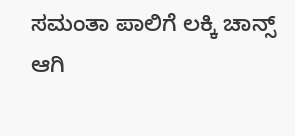ಸಮಂತಾ ಪಾಲಿಗೆ ಲಕ್ಕಿ ಚಾನ್ಸ್ ಆಗಿ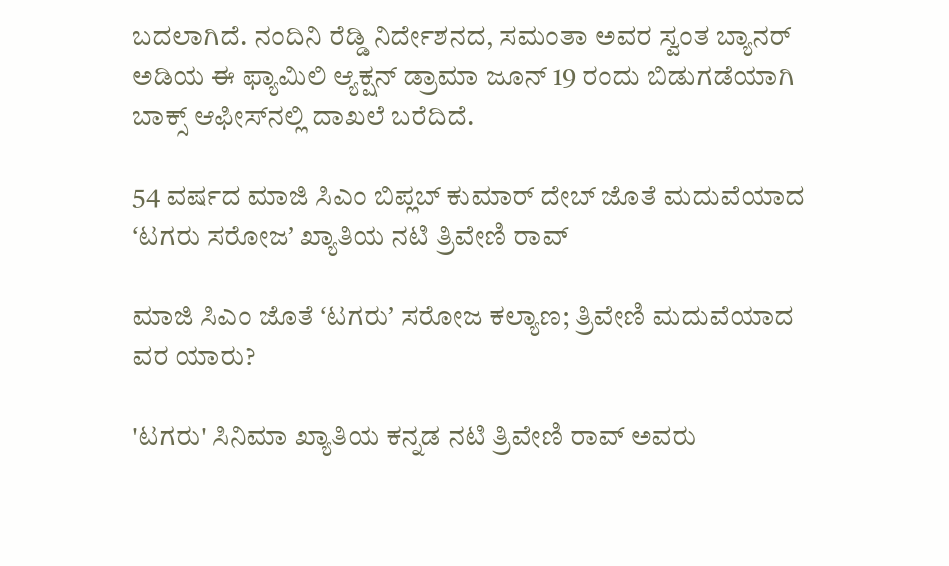ಬದಲಾಗಿದೆ. ನಂದಿನಿ ರೆಡ್ಡಿ ನಿರ್ದೇಶನದ, ಸಮಂತಾ ಅವರ ಸ್ವಂತ ಬ್ಯಾನರ್ ಅಡಿಯ ಈ ಫ್ಯಾಮಿಲಿ ಆ್ಯಕ್ಷನ್ ಡ್ರಾಮಾ ಜೂನ್ 19 ರಂದು ಬಿಡುಗಡೆಯಾಗಿ ಬಾಕ್ಸ್ ಆಫೀಸ್‌ನಲ್ಲಿ ದಾಖಲೆ ಬರೆದಿದೆ.

54 ವರ್ಷದ ಮಾಜಿ ಸಿಎಂ ಬಿಪ್ಲಬ್ ಕುಮಾರ್ ದೇಬ್ ಜೊತೆ ಮದುವೆಯಾದ ʻಟಗರು ಸರೋಜʼ ಖ್ಯಾತಿಯ ನಟಿ ತ್ರಿವೇಣಿ ರಾವ್

ಮಾಜಿ ಸಿಎಂ ಜೊತೆ ʻಟಗರುʼ ಸರೋಜ ಕಲ್ಯಾಣ; ತ್ರಿವೇಣಿ ಮದುವೆಯಾದ ವರ ಯಾರು?

'ಟಗರು' ಸಿನಿಮಾ ಖ್ಯಾತಿಯ ಕನ್ನಡ ನಟಿ ತ್ರಿವೇಣಿ ರಾವ್ ಅವರು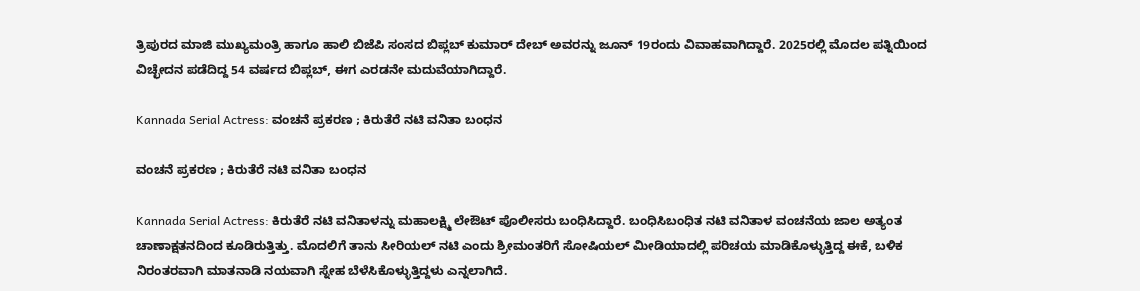ತ್ರಿಪುರದ ಮಾಜಿ ಮುಖ್ಯಮಂತ್ರಿ ಹಾಗೂ ಹಾಲಿ ಬಿಜೆಪಿ ಸಂಸದ ಬಿಪ್ಲಬ್ ಕುಮಾರ್ ದೇಬ್ ಅವರನ್ನು ಜೂನ್ 19ರಂದು ವಿವಾಹವಾಗಿದ್ದಾರೆ. 2025ರಲ್ಲಿ ಮೊದಲ ಪತ್ನಿಯಿಂದ ವಿಚ್ಛೇದನ ಪಡೆದಿದ್ದ 54 ವರ್ಷದ ಬಿಪ್ಲಬ್, ಈಗ ಎರಡನೇ ಮದುವೆಯಾಗಿದ್ದಾರೆ.

Kannada Serial Actress: ವಂಚನೆ ಪ್ರಕರಣ ; ಕಿರುತೆರೆ ನಟಿ ವನಿತಾ ಬಂಧನ

ವಂಚನೆ ಪ್ರಕರಣ ; ಕಿರುತೆರೆ ನಟಿ ವನಿತಾ ಬಂಧನ

Kannada Serial Actress: ಕಿರುತೆರೆ ನಟಿ ವನಿತಾಳನ್ನು ಮಹಾಲಕ್ಷ್ಮಿ ಲೇಔಟ್ ಪೊಲೀಸರು ಬಂಧಿಸಿದ್ದಾರೆ. ಬಂಧಿಸಿಬಂಧಿತ ನಟಿ ವನಿತಾಳ ವಂಚನೆಯ ಜಾಲ ಅತ್ಯಂತ ಚಾಣಾಕ್ಷತನದಿಂದ ಕೂಡಿರುತ್ತಿತ್ತು. ಮೊದಲಿಗೆ ತಾನು ಸೀರಿಯಲ್ ನಟಿ ಎಂದು ಶ್ರೀಮಂತರಿಗೆ ಸೋಷಿಯಲ್ ಮೀಡಿಯಾದಲ್ಲಿ ಪರಿಚಯ ಮಾಡಿಕೊಳ್ಳುತ್ತಿದ್ದ ಈಕೆ, ಬಳಿಕ ನಿರಂತರವಾಗಿ ಮಾತನಾಡಿ ನಯವಾಗಿ ಸ್ನೇಹ ಬೆಳೆಸಿಕೊಳ್ಳುತ್ತಿದ್ದಳು ಎನ್ನಲಾಗಿದೆ.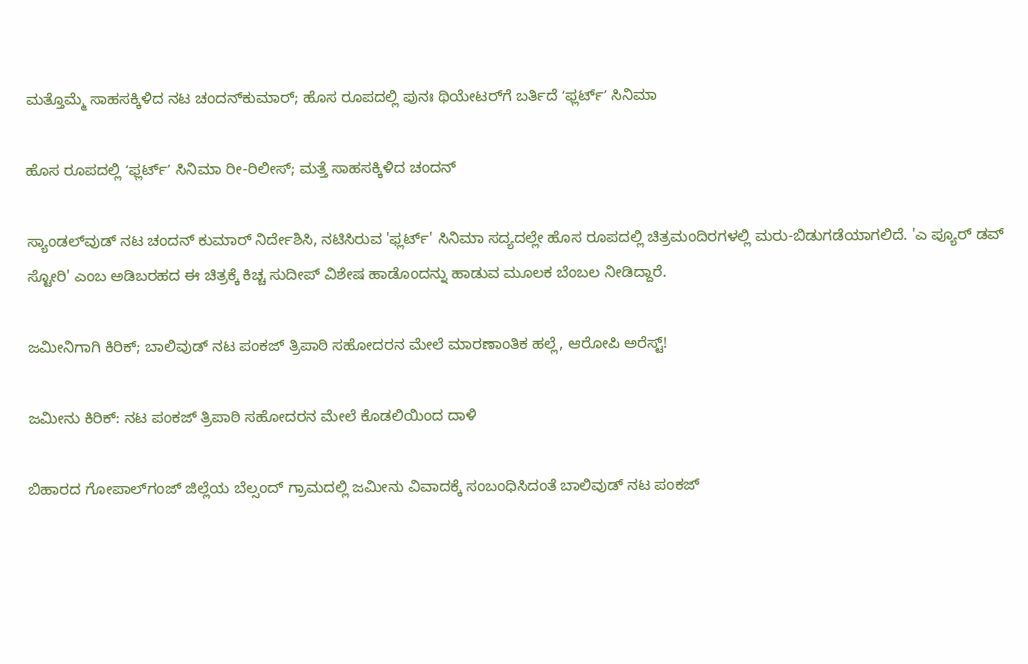ಮತ್ತೊಮ್ಮೆ ಸಾಹಸಕ್ಕಿಳಿದ ನಟ ಚಂದನ್‌ಕುಮಾರ್‌; ಹೊಸ ರೂಪದಲ್ಲಿ ಪುನಃ ಥಿಯೇಟರ್‌ಗೆ ಬರ್ತಿದೆ ʻಫ್ಲರ್ಟ್‌ʼ ಸಿನಿಮಾ

ಹೊಸ ರೂಪದಲ್ಲಿ ʻಫ್ಲರ್ಟ್‌ʼ ಸಿನಿಮಾ ರೀ-ರಿಲೀಸ್; ಮತ್ತೆ ಸಾಹಸಕ್ಕಿಳಿದ ಚಂದನ್

ಸ್ಯಾಂಡಲ್‌ವುಡ್ ನಟ ಚಂದನ್ ಕುಮಾರ್ ನಿರ್ದೇಶಿಸಿ, ನಟಿಸಿರುವ 'ಫ್ಲರ್ಟ್' ಸಿನಿಮಾ ಸದ್ಯದಲ್ಲೇ ಹೊಸ ರೂಪದಲ್ಲಿ ಚಿತ್ರಮಂದಿರಗಳಲ್ಲಿ ಮರು-ಬಿಡುಗಡೆಯಾಗಲಿದೆ. 'ಎ ಪ್ಯೂರ್ ಡವ್ ಸ್ಟೋರಿ' ಎಂಬ ಅಡಿಬರಹದ ಈ ಚಿತ್ರಕ್ಕೆ ಕಿಚ್ಚ ಸುದೀಪ್ ವಿಶೇಷ ಹಾಡೊಂದನ್ನು ಹಾಡುವ ಮೂಲಕ ಬೆಂಬಲ ನೀಡಿದ್ದಾರೆ.

ಜಮೀನಿಗಾಗಿ ಕಿರಿಕ್; ಬಾಲಿವುಡ್‌ ನಟ ಪಂಕಜ್ ತ್ರಿಪಾಠಿ ಸಹೋದರನ ಮೇಲೆ ಮಾರಣಾಂತಿಕ ಹಲ್ಲೆ, ಆರೋಪಿ ಅರೆಸ್ಟ್‌!

ಜಮೀನು ಕಿರಿಕ್‌: ನಟ ಪಂಕಜ್ ತ್ರಿಪಾಠಿ ಸಹೋದರನ ಮೇಲೆ ಕೊಡಲಿಯಿಂದ ದಾಳಿ

ಬಿಹಾರದ ಗೋಪಾಲ್‌ಗಂಜ್ ಜಿಲ್ಲೆಯ ಬೆಲ್ಸಂದ್ ಗ್ರಾಮದಲ್ಲಿ ಜಮೀನು ವಿವಾದಕ್ಕೆ ಸಂಬಂಧಿಸಿದಂತೆ ಬಾಲಿವುಡ್ ನಟ ಪಂಕಜ್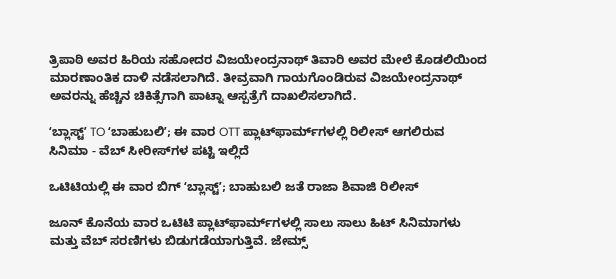ತ್ರಿಪಾಠಿ ಅವರ ಹಿರಿಯ ಸಹೋದರ ವಿಜಯೇಂದ್ರನಾಥ್ ತಿವಾರಿ ಅವರ ಮೇಲೆ ಕೊಡಲಿಯಿಂದ ಮಾರಣಾಂತಿಕ ದಾಳಿ ನಡೆಸಲಾಗಿದೆ. ತೀವ್ರವಾಗಿ ಗಾಯಗೊಂಡಿರುವ ವಿಜಯೇಂದ್ರನಾಥ್ ಅವರನ್ನು ಹೆಚ್ಚಿನ ಚಿಕಿತ್ಸೆಗಾಗಿ ಪಾಟ್ನಾ ಆಸ್ಪತ್ರೆಗೆ ದಾಖಲಿಸಲಾಗಿದೆ.

ʻಬ್ಲಾಸ್ಟ್‌ʼ TO ʻಬಾಹುಬಲಿʼ; ಈ ವಾರ OTT ಪ್ಲಾಟ್‌ಫಾರ್ಮ್‌ಗಳಲ್ಲಿ ರಿಲೀಸ್‌ ಆಗಲಿರುವ ಸಿನಿಮಾ - ವೆಬ್ ಸೀರೀಸ್‌ಗಳ ಪಟ್ಟಿ ಇಲ್ಲಿದೆ

ಒಟಿಟಿಯಲ್ಲಿ ಈ ವಾರ ಬಿಗ್ ʻಬ್ಲಾಸ್ಟ್‌ʼ; ಬಾಹುಬಲಿ ಜತೆ ರಾಜಾ ಶಿವಾಜಿ ರಿಲೀಸ್

ಜೂನ್ ಕೊನೆಯ ವಾರ ಒಟಿಟಿ ಪ್ಲಾಟ್‌ಫಾರ್ಮ್‌ಗಳಲ್ಲಿ ಸಾಲು ಸಾಲು ಹಿಟ್ ಸಿನಿಮಾಗಳು ಮತ್ತು ವೆಬ್ ಸರಣಿಗಳು ಬಿಡುಗಡೆಯಾಗುತ್ತಿವೆ. ಜೇಮ್ಸ್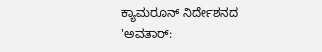ಕ್ಯಾಮರೂನ್ ನಿರ್ದೇಶನದ 'ಅವತಾರ್: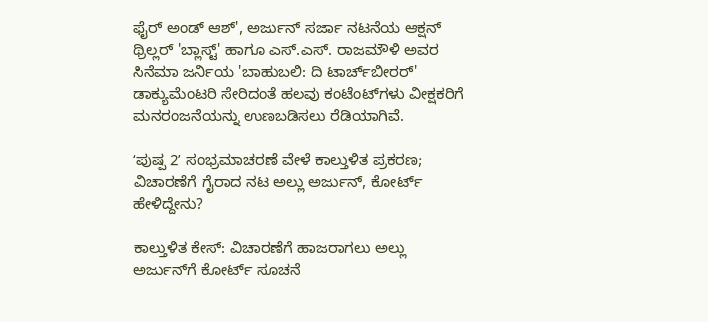ಫೈರ್ ಅಂಡ್ ಆಶ್', ಅರ್ಜುನ್ ಸರ್ಜಾ ನಟನೆಯ ಆಕ್ಷನ್ ಥ್ರಿಲ್ಲರ್ 'ಬ್ಲಾಸ್ಟ್' ಹಾಗೂ ಎಸ್.ಎಸ್. ರಾಜಮೌಳಿ ಅವರ ಸಿನೆಮಾ ಜರ್ನಿಯ 'ಬಾಹುಬಲಿ: ದಿ ಟಾರ್ಚ್‌ಬೀರರ್' ಡಾಕ್ಯುಮೆಂಟರಿ ಸೇರಿದಂತೆ ಹಲವು ಕಂಟೆಂಟ್‌ಗಳು ವೀಕ್ಷಕರಿಗೆ ಮನರಂಜನೆಯನ್ನು ಉಣಬಡಿಸಲು ರೆಡಿಯಾಗಿವೆ.

ʻಪುಷ್ಪ 2ʼ ಸಂಭ್ರಮಾಚರಣೆ ವೇಳೆ ಕಾಲ್ತುಳಿತ ಪ್ರಕರಣ; ವಿಚಾರಣೆಗೆ ಗೈರಾದ ನಟ ಅಲ್ಲು ಅರ್ಜುನ್, ಕೋರ್ಟ್ ಹೇಳಿದ್ದೇನು?

ಕಾಲ್ತುಳಿತ ಕೇಸ್‌: ವಿಚಾರಣೆಗೆ ಹಾಜರಾಗಲು ಅಲ್ಲು ಅರ್ಜುನ್‌ಗೆ ಕೋರ್ಟ್ ಸೂಚನೆ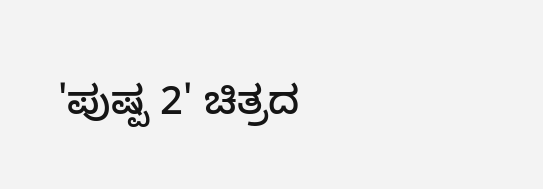'ಪುಷ್ಪ 2' ಚಿತ್ರದ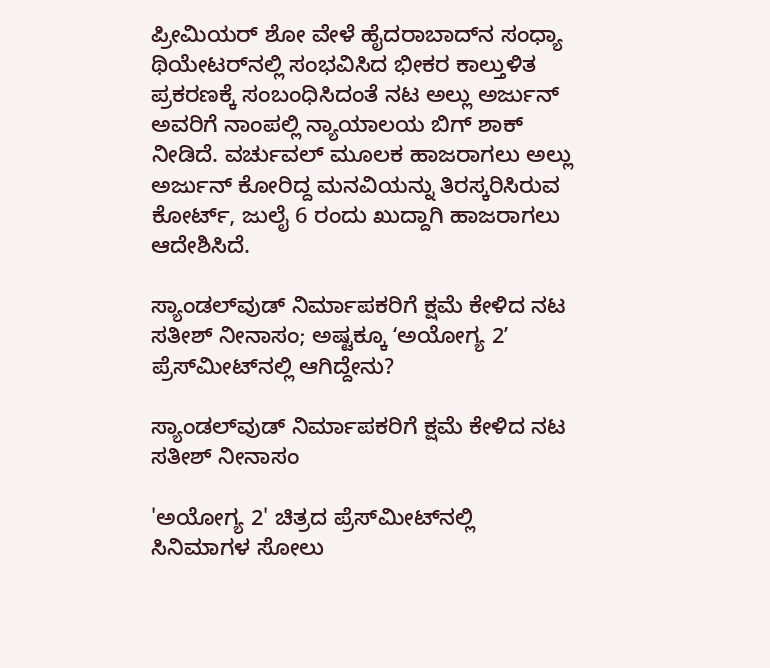ಪ್ರೀಮಿಯರ್ ಶೋ ವೇಳೆ ಹೈದರಾಬಾದ್‌ನ ಸಂಧ್ಯಾ ಥಿಯೇಟರ್‌ನಲ್ಲಿ ಸಂಭವಿಸಿದ ಭೀಕರ ಕಾಲ್ತುಳಿತ ಪ್ರಕರಣಕ್ಕೆ ಸಂಬಂಧಿಸಿದಂತೆ ನಟ ಅಲ್ಲು ಅರ್ಜುನ್ ಅವರಿಗೆ ನಾಂಪಲ್ಲಿ ನ್ಯಾಯಾಲಯ ಬಿಗ್ ಶಾಕ್ ನೀಡಿದೆ. ವರ್ಚುವಲ್ ಮೂಲಕ ಹಾಜರಾಗಲು ಅಲ್ಲು ಅರ್ಜುನ್‌ ಕೋರಿದ್ದ ಮನವಿಯನ್ನು ತಿರಸ್ಕರಿಸಿರುವ ಕೋರ್ಟ್, ಜುಲೈ 6 ರಂದು ಖುದ್ದಾಗಿ ಹಾಜರಾಗಲು ಆದೇಶಿಸಿದೆ.

ಸ್ಯಾಂಡಲ್‌ವುಡ್‌ ನಿರ್ಮಾಪಕರಿಗೆ ಕ್ಷಮೆ ಕೇಳಿದ ನಟ ಸತೀಶ್‌ ನೀನಾಸಂ; ಅಷ್ಟಕ್ಕೂ ʻಅಯೋಗ್ಯ 2ʼ ಪ್ರೆಸ್‌ಮೀಟ್‌ನಲ್ಲಿ ಆಗಿದ್ದೇನು?

ಸ್ಯಾಂಡಲ್‌ವುಡ್ ನಿರ್ಮಾಪಕರಿಗೆ ಕ್ಷಮೆ ಕೇಳಿದ ನಟ ಸತೀಶ್ ನೀನಾಸಂ

'ಅಯೋಗ್ಯ 2' ಚಿತ್ರದ ಪ್ರೆಸ್‌ಮೀಟ್‌ನಲ್ಲಿ ಸಿನಿಮಾಗಳ ಸೋಲು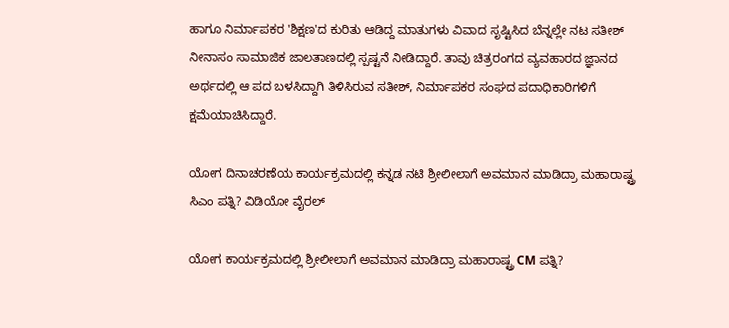ಹಾಗೂ ನಿರ್ಮಾಪಕರ 'ಶಿಕ್ಷಣ'ದ ಕುರಿತು ಆಡಿದ್ದ ಮಾತುಗಳು ವಿವಾದ ಸೃಷ್ಟಿಸಿದ ಬೆನ್ನಲ್ಲೇ ನಟ ಸತೀಶ್ ನೀನಾಸಂ ಸಾಮಾಜಿಕ ಜಾಲತಾಣದಲ್ಲಿ ಸ್ಪಷ್ಟನೆ ನೀಡಿದ್ದಾರೆ. ತಾವು ಚಿತ್ರರಂಗದ ವ್ಯವಹಾರದ ಜ್ಞಾನದ ಅರ್ಥದಲ್ಲಿ ಆ ಪದ ಬಳಸಿದ್ದಾಗಿ ತಿಳಿಸಿರುವ ಸತೀಶ್‌, ನಿರ್ಮಾಪಕರ ಸಂಘದ ಪದಾಧಿಕಾರಿಗಳಿಗೆ ಕ್ಷಮೆಯಾಚಿಸಿದ್ದಾರೆ.

ಯೋಗ ದಿನಾಚರಣೆಯ ಕಾರ್ಯಕ್ರಮದಲ್ಲಿ ಕನ್ನಡ ನಟಿ ಶ್ರೀಲೀಲಾಗೆ ಅವಮಾನ ಮಾಡಿದ್ರಾ ಮಹಾರಾಷ್ಟ್ರ ಸಿಎಂ ಪತ್ನಿ? ವಿಡಿಯೋ ವೈರಲ್‌

ಯೋಗ ಕಾರ್ಯಕ್ರಮದಲ್ಲಿ ಶ್ರೀಲೀಲಾಗೆ ಅವಮಾನ ಮಾಡಿದ್ರಾ ಮಹಾರಾಷ್ಟ್ರ CM ಪತ್ನಿ?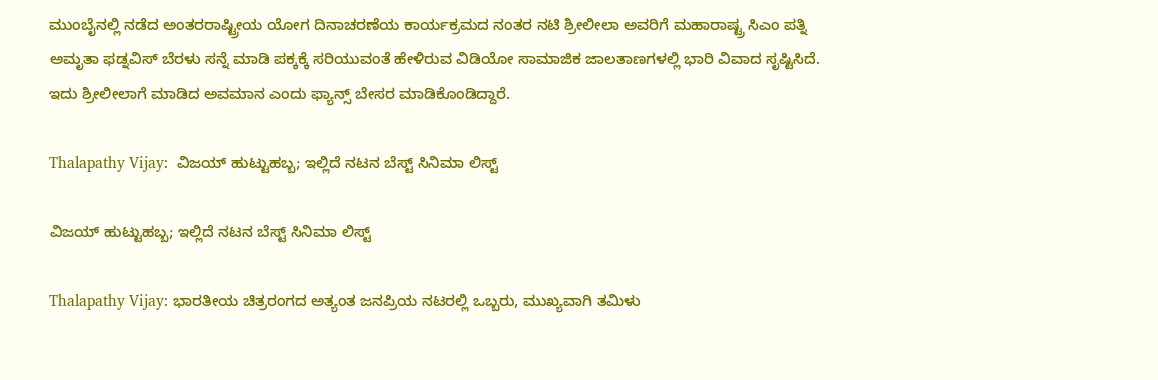ಮುಂಬೈನಲ್ಲಿ ನಡೆದ ಅಂತರರಾಷ್ಟ್ರೀಯ ಯೋಗ ದಿನಾಚರಣೆಯ ಕಾರ್ಯಕ್ರಮದ ನಂತರ ನಟಿ ಶ್ರೀಲೀಲಾ ಅವರಿಗೆ ಮಹಾರಾಷ್ಟ್ರ ಸಿಎಂ ಪತ್ನಿ ಅಮೃತಾ ಫಡ್ನವಿಸ್ ಬೆರಳು ಸನ್ನೆ ಮಾಡಿ ಪಕ್ಕಕ್ಕೆ ಸರಿಯುವಂತೆ ಹೇಳಿರುವ ವಿಡಿಯೋ ಸಾಮಾಜಿಕ ಜಾಲತಾಣಗಳಲ್ಲಿ ಭಾರಿ ವಿವಾದ ಸೃಷ್ಟಿಸಿದೆ. ಇದು ಶ್ರೀಲೀಲಾಗೆ ಮಾಡಿದ ಅವಮಾನ ಎಂದು ಫ್ಯಾನ್ಸ್‌ ಬೇಸರ ಮಾಡಿಕೊಂಡಿದ್ದಾರೆ.

Thalapathy Vijay:  ವಿಜಯ್ ಹುಟ್ಟುಹಬ್ಬ; ಇಲ್ಲಿದೆ ನಟನ ಬೆಸ್ಟ್‌ ಸಿನಿಮಾ ಲಿಸ್ಟ್‌

ವಿಜಯ್ ಹುಟ್ಟುಹಬ್ಬ; ಇಲ್ಲಿದೆ ನಟನ ಬೆಸ್ಟ್‌ ಸಿನಿಮಾ ಲಿಸ್ಟ್‌

Thalapathy Vijay: ಭಾರತೀಯ ಚಿತ್ರರಂಗದ ಅತ್ಯಂತ ಜನಪ್ರಿಯ ನಟರಲ್ಲಿ ಒಬ್ಬರು, ಮುಖ್ಯವಾಗಿ ತಮಿಳು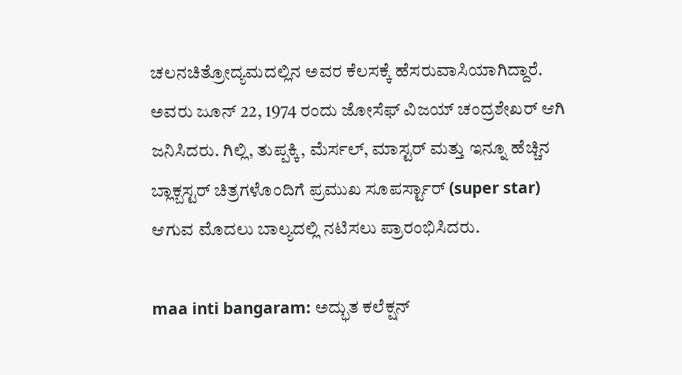ಚಲನಚಿತ್ರೋದ್ಯಮದಲ್ಲಿನ ಅವರ ಕೆಲಸಕ್ಕೆ ಹೆಸರುವಾಸಿಯಾಗಿದ್ದಾರೆ. ಅವರು ಜೂನ್ 22, 1974 ರಂದು ಜೋಸೆಫ್ ವಿಜಯ್ ಚಂದ್ರಶೇಖರ್ ಆಗಿ ಜನಿಸಿದರು. ಗಿಲ್ಲಿ, ತುಪ್ಪಕ್ಕಿ, ಮೆರ್ಸಲ್, ಮಾಸ್ಟರ್ ಮತ್ತು ಇನ್ನೂ ಹೆಚ್ಚಿನ ಬ್ಲಾಕ್ಬಸ್ಟರ್ ಚಿತ್ರಗಳೊಂದಿಗೆ ಪ್ರಮುಖ ಸೂಪರ್ಸ್ಟಾರ್ (super star) ಆಗುವ ಮೊದಲು ಬಾಲ್ಯದಲ್ಲಿ ನಟಿಸಲು ಪ್ರಾರಂಭಿಸಿದರು.

maa inti bangaram: ಅದ್ಭುತ ಕಲೆಕ್ಷನ್‌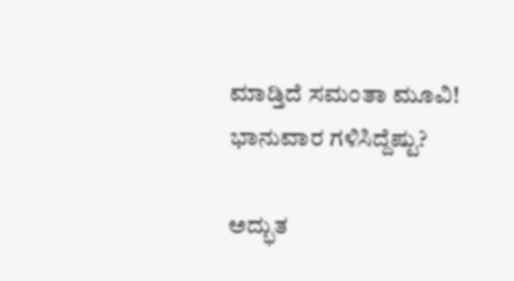ಮಾಡ್ತಿದೆ ಸಮಂತಾ ಮೂವಿ! ಭಾನುವಾರ ಗಳಿಸಿದ್ದೆಷ್ಟು?

ಅದ್ಭುತ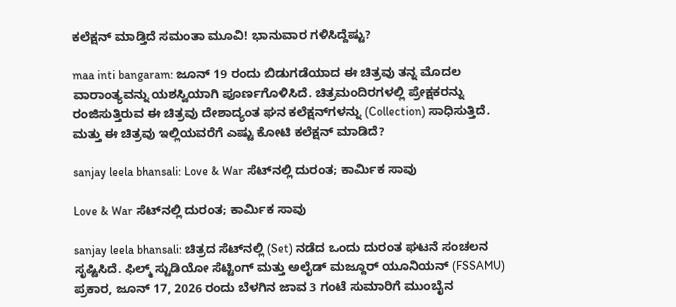ಕಲೆಕ್ಷನ್‌ ಮಾಡ್ತಿದೆ ಸಮಂತಾ ಮೂವಿ! ಭಾನುವಾರ ಗಳಿಸಿದ್ದೆಷ್ಟು?

maa inti bangaram: ಜೂನ್ 19 ರಂದು ಬಿಡುಗಡೆಯಾದ ಈ ಚಿತ್ರವು ತನ್ನ ಮೊದಲ ವಾರಾಂತ್ಯವನ್ನು ಯಶಸ್ವಿಯಾಗಿ ಪೂರ್ಣಗೊಳಿಸಿದೆ. ಚಿತ್ರಮಂದಿರಗಳಲ್ಲಿ ಪ್ರೇಕ್ಷಕರನ್ನು ರಂಜಿಸುತ್ತಿರುವ ಈ ಚಿತ್ರವು ದೇಶಾದ್ಯಂತ ಘನ ಕಲೆಕ್ಷನ್‌ಗಳನ್ನು (Collection) ಸಾಧಿಸುತ್ತಿದೆ. ಮತ್ತು ಈ ಚಿತ್ರವು ಇಲ್ಲಿಯವರೆಗೆ ಎಷ್ಟು ಕೋಟಿ ಕಲೆಕ್ಷನ್ ಮಾಡಿದೆ?

sanjay leela bhansali: Love & War ಸೆಟ್‌ನಲ್ಲಿ ದುರಂತ; ಕಾರ್ಮಿಕ ಸಾವು

Love & War ಸೆಟ್‌ನಲ್ಲಿ ದುರಂತ; ಕಾರ್ಮಿಕ ಸಾವು

sanjay leela bhansali: ಚಿತ್ರದ ಸೆಟ್‌ನಲ್ಲಿ (Set) ನಡೆದ ಒಂದು ದುರಂತ ಘಟನೆ ಸಂಚಲನ ಸೃಷ್ಟಿಸಿದೆ. ಫಿಲ್ಮ್ ಸ್ಟುಡಿಯೋ ಸೆಟ್ಟಿಂಗ್ ಮತ್ತು ಅಲೈಡ್ ಮಜ್ದೂರ್ ಯೂನಿಯನ್ (FSSAMU) ಪ್ರಕಾರ, ಜೂನ್ 17, 2026 ರಂದು ಬೆಳಗಿನ ಜಾವ 3 ಗಂಟೆ ಸುಮಾರಿಗೆ ಮುಂಬೈನ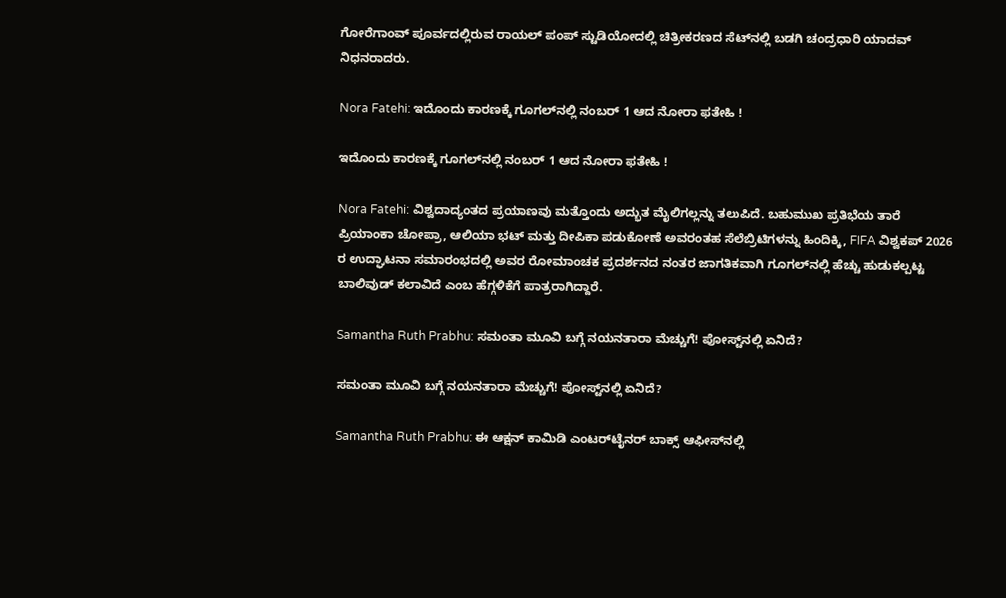ಗೋರೆಗಾಂವ್ ಪೂರ್ವದಲ್ಲಿರುವ ರಾಯಲ್ ಪಂಪ್ ಸ್ಟುಡಿಯೋದಲ್ಲಿ ಚಿತ್ರೀಕರಣದ ಸೆಟ್‌ನಲ್ಲಿ ಬಡಗಿ ಚಂದ್ರಧಾರಿ ಯಾದವ್ ನಿಧನರಾದರು.

Nora Fatehi: ಇದೊಂದು ಕಾರಣಕ್ಕೆ ಗೂಗಲ್‌ನಲ್ಲಿ ನಂಬರ್ 1 ಆದ ನೋರಾ ಫತೇಹಿ !

ಇದೊಂದು ಕಾರಣಕ್ಕೆ ಗೂಗಲ್‌ನಲ್ಲಿ ನಂಬರ್ 1 ಆದ ನೋರಾ ಫತೇಹಿ !

Nora Fatehi: ವಿಶ್ವದಾದ್ಯಂತದ ಪ್ರಯಾಣವು ಮತ್ತೊಂದು ಅದ್ಭುತ ಮೈಲಿಗಲ್ಲನ್ನು ತಲುಪಿದೆ. ಬಹುಮುಖ ಪ್ರತಿಭೆಯ ತಾರೆ ಪ್ರಿಯಾಂಕಾ ಚೋಪ್ರಾ, ಆಲಿಯಾ ಭಟ್ ಮತ್ತು ದೀಪಿಕಾ ಪಡುಕೋಣೆ ಅವರಂತಹ ಸೆಲೆಬ್ರಿಟಿಗಳನ್ನು ಹಿಂದಿಕ್ಕಿ, FIFA ವಿಶ್ವಕಪ್ 2026 ರ ಉದ್ಘಾಟನಾ ಸಮಾರಂಭದಲ್ಲಿ ಅವರ ರೋಮಾಂಚಕ ಪ್ರದರ್ಶನದ ನಂತರ ಜಾಗತಿಕವಾಗಿ ಗೂಗಲ್‌ನಲ್ಲಿ ಹೆಚ್ಚು ಹುಡುಕಲ್ಪಟ್ಟ ಬಾಲಿವುಡ್ ಕಲಾವಿದೆ ಎಂಬ ಹೆಗ್ಗಳಿಕೆಗೆ ಪಾತ್ರರಾಗಿದ್ದಾರೆ.

Samantha Ruth Prabhu: ಸಮಂತಾ ಮೂವಿ ಬಗ್ಗೆ ನಯನತಾರಾ ಮೆಚ್ಚುಗೆ! ಪೋಸ್ಟ್‌ನಲ್ಲಿ ಏನಿದೆ?

ಸಮಂತಾ ಮೂವಿ ಬಗ್ಗೆ ನಯನತಾರಾ ಮೆಚ್ಚುಗೆ! ಪೋಸ್ಟ್‌ನಲ್ಲಿ ಏನಿದೆ?

Samantha Ruth Prabhu: ಈ ಆಕ್ಷನ್ ಕಾಮಿಡಿ ಎಂಟರ್‌ಟೈನರ್ ಬಾಕ್ಸ್ ಆಫೀಸ್‌ನಲ್ಲಿ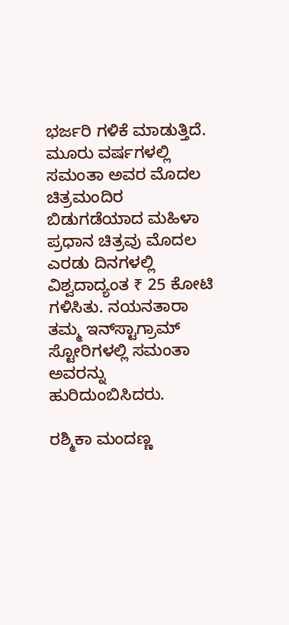ಭರ್ಜರಿ ಗಳಿಕೆ ಮಾಡುತ್ತಿದೆ. ಮೂರು ವರ್ಷಗಳಲ್ಲಿ ಸಮಂತಾ ಅವರ ಮೊದಲ ಚಿತ್ರಮಂದಿರ ಬಿಡುಗಡೆಯಾದ ಮಹಿಳಾ ಪ್ರಧಾನ ಚಿತ್ರವು ಮೊದಲ ಎರಡು ದಿನಗಳಲ್ಲಿ ವಿಶ್ವದಾದ್ಯಂತ ₹ 25 ಕೋಟಿ ಗಳಿಸಿತು. ನಯನತಾರಾ ತಮ್ಮ ಇನ್‌ಸ್ಟಾಗ್ರಾಮ್ ಸ್ಟೋರಿಗಳಲ್ಲಿ ಸಮಂತಾ ಅವರನ್ನು ಹುರಿದುಂಬಿಸಿದರು.

ರಶ್ಮಿಕಾ ಮಂದಣ್ಣ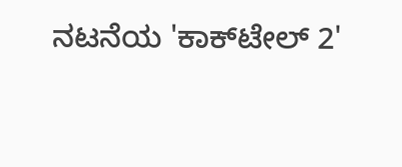ನಟನೆಯ 'ಕಾಕ್‌ಟೇಲ್ 2'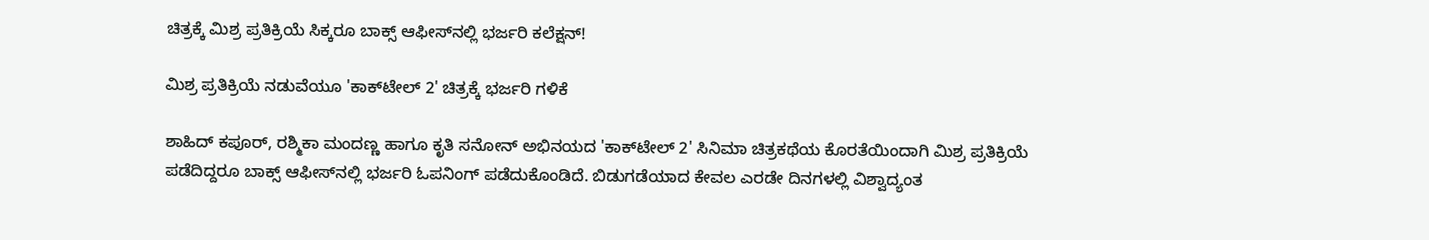ಚಿತ್ರಕ್ಕೆ ಮಿಶ್ರ ಪ್ರತಿಕ್ರಿಯೆ ಸಿಕ್ಕರೂ ಬಾಕ್ಸ್‌ ಆಫೀಸ್‌ನಲ್ಲಿ ಭರ್ಜರಿ ಕಲೆಕ್ಷನ್!

ಮಿಶ್ರ ಪ್ರತಿಕ್ರಿಯೆ ನಡುವೆಯೂ 'ಕಾಕ್‌ಟೇಲ್ 2' ಚಿತ್ರಕ್ಕೆ ಭರ್ಜರಿ ಗಳಿಕೆ

ಶಾಹಿದ್ ಕಪೂರ್, ರಶ್ಮಿಕಾ ಮಂದಣ್ಣ ಹಾಗೂ ಕೃತಿ ಸನೋನ್ ಅಭಿನಯದ 'ಕಾಕ್‌ಟೇಲ್ 2' ಸಿನಿಮಾ ಚಿತ್ರಕಥೆಯ ಕೊರತೆಯಿಂದಾಗಿ ಮಿಶ್ರ ಪ್ರತಿಕ್ರಿಯೆ ಪಡೆದಿದ್ದರೂ ಬಾಕ್ಸ್ ಆಫೀಸ್‌ನಲ್ಲಿ ಭರ್ಜರಿ ಓಪನಿಂಗ್ ಪಡೆದುಕೊಂಡಿದೆ. ಬಿಡುಗಡೆಯಾದ ಕೇವಲ ಎರಡೇ ದಿನಗಳಲ್ಲಿ ವಿಶ್ವಾದ್ಯಂತ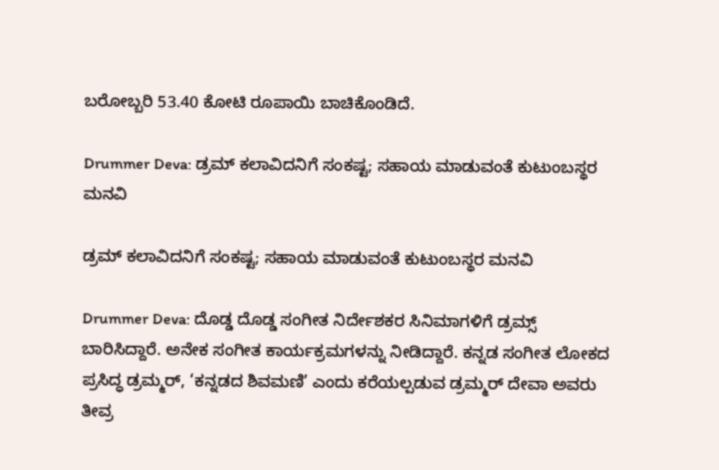ಬರೋಬ್ಬರಿ 53.40 ಕೋಟಿ ರೂಪಾಯಿ ಬಾಚಿಕೊಂಡಿದೆ.

Drummer Deva: ಡ್ರಮ್ ಕಲಾವಿದನಿಗೆ ಸಂಕಷ್ಟ; ಸಹಾಯ ಮಾಡುವಂತೆ ಕುಟುಂಬಸ್ಥರ ಮನವಿ

ಡ್ರಮ್ ಕಲಾವಿದನಿಗೆ ಸಂಕಷ್ಟ; ಸಹಾಯ ಮಾಡುವಂತೆ ಕುಟುಂಬಸ್ಥರ ಮನವಿ

Drummer Deva: ದೊಡ್ಡ ದೊಡ್ಡ ಸಂಗೀತ ನಿರ್ದೇಶಕರ ಸಿನಿಮಾಗಳಿಗೆ ಡ್ರಮ್ಸ್ ಬಾರಿಸಿದ್ದಾರೆ. ಅನೇಕ ಸಂಗೀತ ಕಾರ್ಯಕ್ರಮಗಳನ್ನು ನೀಡಿದ್ದಾರೆ. ಕನ್ನಡ ಸಂಗೀತ ಲೋಕದ ಪ್ರಸಿದ್ಧ ಡ್ರಮ್ಮರ್, ‘ಕನ್ನಡದ ಶಿವಮಣಿ’ ಎಂದು ಕರೆಯಲ್ಪಡುವ ಡ್ರಮ್ಮರ್ ದೇವಾ ಅವರು ತೀವ್ರ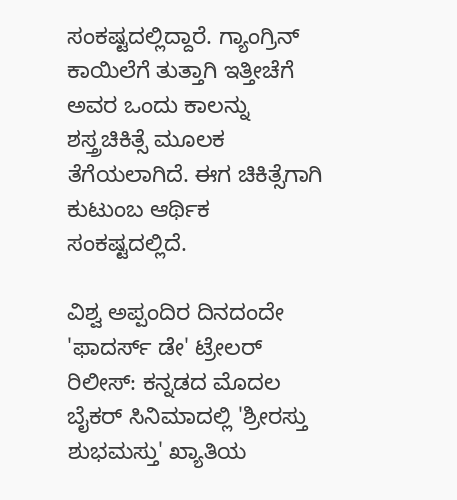ಸಂಕಷ್ಟದಲ್ಲಿದ್ದಾರೆ. ಗ್ಯಾಂಗ್ರಿನ್ ಕಾಯಿಲೆಗೆ ತುತ್ತಾಗಿ ಇತ್ತೀಚೆಗೆ ಅವರ ಒಂದು ಕಾಲನ್ನು ಶಸ್ತ್ರಚಿಕಿತ್ಸೆ ಮೂಲಕ ತೆಗೆಯಲಾಗಿದೆ. ಈಗ ಚಿಕಿತ್ಸೆಗಾಗಿ ಕುಟುಂಬ ಆರ್ಥಿಕ ಸಂಕಷ್ಟದಲ್ಲಿದೆ.

ವಿಶ್ವ ಅಪ್ಪಂದಿರ ದಿನದಂದೇ 'ಫಾದರ್ಸ್ ಡೇ' ಟ್ರೇಲರ್ ರಿಲೀಸ್: ಕನ್ನಡದ ಮೊದಲ ಬೈಕರ್ ಸಿನಿಮಾದಲ್ಲಿ 'ಶ್ರೀರಸ್ತು ಶುಭಮಸ್ತು' ಖ್ಯಾತಿಯ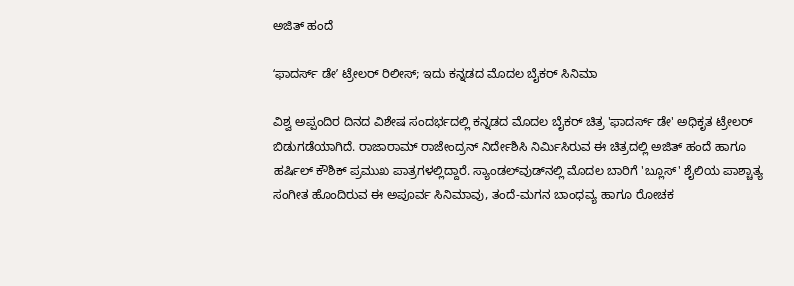ಅಜಿತ್‌ ಹಂದೆ

ʻಫಾದರ್ಸ್ ಡೇʼ ಟ್ರೇಲರ್ ರಿಲೀಸ್; ಇದು ಕನ್ನಡದ ಮೊದಲ ಬೈಕರ್ ಸಿನಿಮಾ

ವಿಶ್ವ ಅಪ್ಪಂದಿರ ದಿನದ ವಿಶೇಷ ಸಂದರ್ಭದಲ್ಲಿ ಕನ್ನಡದ ಮೊದಲ ಬೈಕರ್ ಚಿತ್ರ 'ಫಾದರ್ಸ್ ಡೇ' ಅಧಿಕೃತ ಟ್ರೇಲರ್ ಬಿಡುಗಡೆಯಾಗಿದೆ. ರಾಜಾರಾಮ್ ರಾಜೇಂದ್ರನ್ ನಿರ್ದೇಶಿಸಿ ನಿರ್ಮಿಸಿರುವ ಈ ಚಿತ್ರದಲ್ಲಿ ಅಜಿತ್ ಹಂದೆ ಹಾಗೂ ಹರ್ಷಿಲ್ ಕೌಶಿಕ್ ಪ್ರಮುಖ ಪಾತ್ರಗಳಲ್ಲಿದ್ದಾರೆ. ಸ್ಯಾಂಡಲ್‌ವುಡ್‌ನಲ್ಲಿ ಮೊದಲ ಬಾರಿಗೆ 'ಬ್ಲೂಸ್' ಶೈಲಿಯ ಪಾಶ್ಚಾತ್ಯ ಸಂಗೀತ ಹೊಂದಿರುವ ಈ ಅಪೂರ್ವ ಸಿನಿಮಾವು, ತಂದೆ-ಮಗನ ಬಾಂಧವ್ಯ ಹಾಗೂ ರೋಚಕ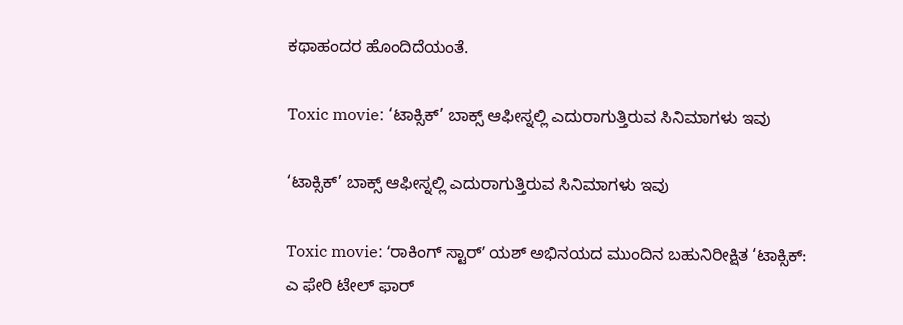ಕಥಾಹಂದರ ಹೊಂದಿದೆಯಂತೆ.

Toxic movie: ‘ಟಾಕ್ಸಿಕ್’ ಬಾಕ್ಸ್ ಆಫೀಸ್ನಲ್ಲಿ ಎದುರಾಗುತ್ತಿರುವ ಸಿನಿಮಾಗಳು ಇವು

‘ಟಾಕ್ಸಿಕ್’ ಬಾಕ್ಸ್ ಆಫೀಸ್ನಲ್ಲಿ ಎದುರಾಗುತ್ತಿರುವ ಸಿನಿಮಾಗಳು ಇವು

Toxic movie: ʻರಾಕಿಂಗ್ ಸ್ಟಾರ್ʼ ಯಶ್ ಅಭಿನಯದ ಮುಂದಿನ ಬಹುನಿರೀಕ್ಷಿತ ‘ಟಾಕ್ಸಿಕ್: ಎ ಫೇರಿ ಟೇಲ್ ಫಾರ್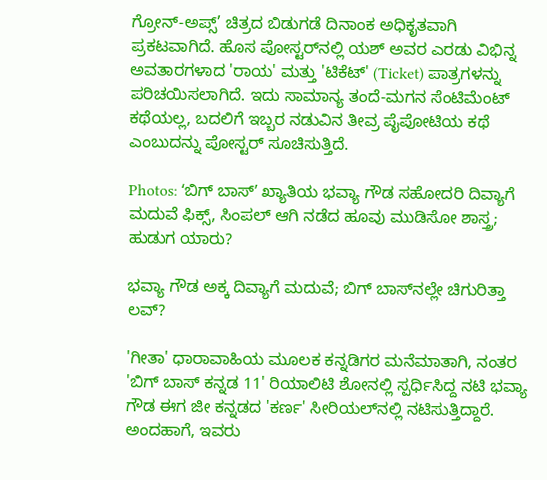ಗ್ರೋನ್-ಅಪ್ಸ್’ ಚಿತ್ರದ ಬಿಡುಗಡೆ ದಿನಾಂಕ ಅಧಿಕೃತವಾಗಿ ಪ್ರಕಟವಾಗಿದೆ. ಹೊಸ ಪೋಸ್ಟರ್‌ನಲ್ಲಿ ಯಶ್ ಅವರ ಎರಡು ವಿಭಿನ್ನ ಅವತಾರಗಳಾದ 'ರಾಯ' ಮತ್ತು 'ಟಿಕೆಟ್' (Ticket) ಪಾತ್ರಗಳನ್ನು ಪರಿಚಯಿಸಲಾಗಿದೆ. ಇದು ಸಾಮಾನ್ಯ ತಂದೆ-ಮಗನ ಸೆಂಟಿಮೆಂಟ್ ಕಥೆಯಲ್ಲ, ಬದಲಿಗೆ ಇಬ್ಬರ ನಡುವಿನ ತೀವ್ರ ಪೈಪೋಟಿಯ ಕಥೆ ಎಂಬುದನ್ನು ಪೋಸ್ಟರ್ ಸೂಚಿಸುತ್ತಿದೆ.

Photos: ʻಬಿಗ್‌ ಬಾಸ್‌ʼ ಖ್ಯಾತಿಯ ಭವ್ಯಾ ಗೌಡ ಸಹೋದರಿ ದಿವ್ಯಾಗೆ ಮದುವೆ ಫಿಕ್ಸ್, ಸಿಂಪಲ್‌ ಆಗಿ ನಡೆದ ಹೂವು ಮುಡಿಸೋ ಶಾಸ್ತ್ರ; ಹುಡುಗ ಯಾರು?

ಭವ್ಯಾ ಗೌಡ ಅಕ್ಕ ದಿವ್ಯಾಗೆ ಮದುವೆ; ಬಿಗ್‌ ಬಾಸ್‌ನಲ್ಲೇ ಚಿಗುರಿತ್ತಾ ಲವ್?

'ಗೀತಾ' ಧಾರಾವಾಹಿಯ ಮೂಲಕ ಕನ್ನಡಿಗರ ಮನೆಮಾತಾಗಿ, ನಂತರ 'ಬಿಗ್ ಬಾಸ್ ಕನ್ನಡ 11' ರಿಯಾಲಿಟಿ ಶೋನಲ್ಲಿ ಸ್ಪರ್ಧಿಸಿದ್ದ ನಟಿ ಭವ್ಯಾ ಗೌಡ ಈಗ ಜೀ ಕನ್ನಡದ 'ಕರ್ಣ' ಸೀರಿಯಲ್‌ನಲ್ಲಿ ನಟಿಸುತ್ತಿದ್ದಾರೆ. ಅಂದಹಾಗೆ, ಇವರು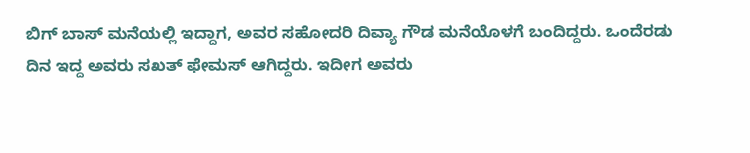ಬಿಗ್‌ ಬಾಸ್‌ ಮನೆಯಲ್ಲಿ ಇದ್ದಾಗ, ಅವರ ಸಹೋದರಿ ದಿವ್ಯಾ ಗೌಡ ಮನೆಯೊಳಗೆ ಬಂದಿದ್ದರು. ಒಂದೆರಡು ದಿನ ಇದ್ದ ಅವರು ಸಖತ್‌ ಫೇಮಸ್‌ ಆಗಿದ್ದರು. ಇದೀಗ ಅವರು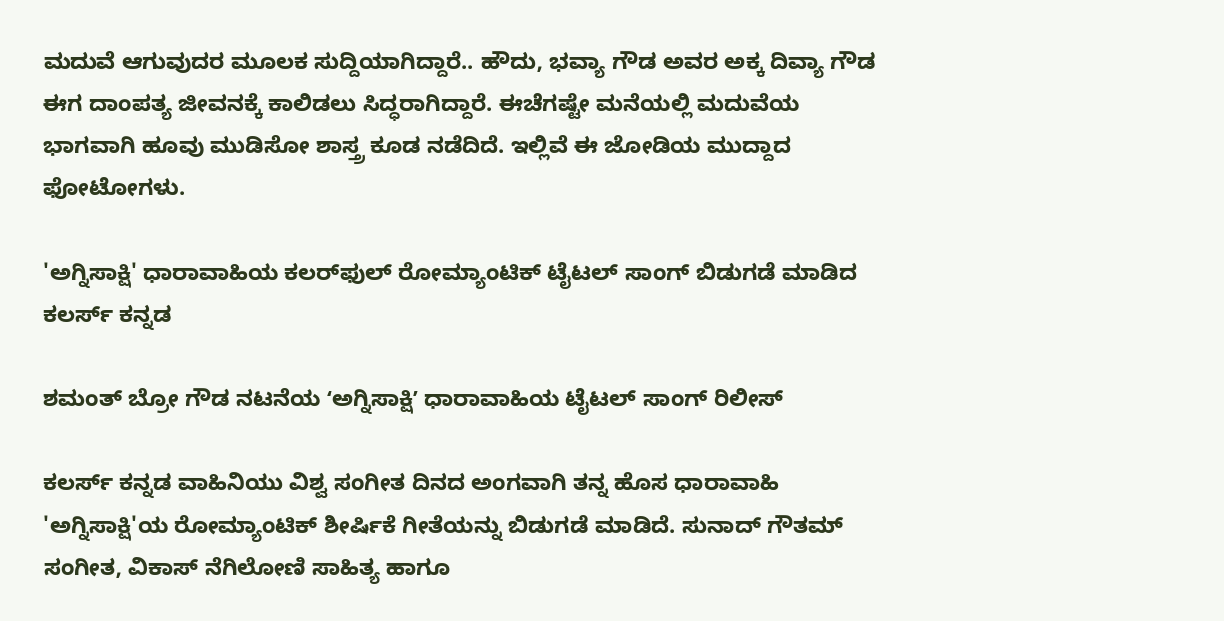ಮದುವೆ ಆಗುವುದರ ಮೂಲಕ ಸುದ್ದಿಯಾಗಿದ್ದಾರೆ.. ಹೌದು, ಭವ್ಯಾ ಗೌಡ ಅವರ ಅಕ್ಕ ದಿವ್ಯಾ ಗೌಡ ಈಗ ದಾಂಪತ್ಯ ಜೀವನಕ್ಕೆ ಕಾಲಿಡಲು ಸಿದ್ಧರಾಗಿದ್ದಾರೆ. ಈಚೆಗಷ್ಟೇ ಮನೆಯಲ್ಲಿ ಮದುವೆಯ ಭಾಗವಾಗಿ ಹೂವು ಮುಡಿಸೋ ಶಾಸ್ತ್ರ ಕೂಡ ನಡೆದಿದೆ. ಇಲ್ಲಿವೆ ಈ ಜೋಡಿಯ ಮುದ್ದಾದ ಫೋಟೋಗಳು.

'ಅಗ್ನಿಸಾಕ್ಷಿ' ಧಾರಾವಾಹಿಯ ಕಲರ್‌ಫುಲ್ ರೋಮ್ಯಾಂಟಿಕ್ ಟೈಟಲ್‌ ಸಾಂಗ್‌ ಬಿಡುಗಡೆ ಮಾಡಿದ ಕಲರ್ಸ್ ಕನ್ನಡ

ಶಮಂತ್ ಬ್ರೋ ಗೌಡ ನಟನೆಯ ʻಅಗ್ನಿಸಾಕ್ಷಿʼ ಧಾರಾವಾಹಿಯ ಟೈಟಲ್ ಸಾಂಗ್ ರಿಲೀಸ್

ಕಲರ್ಸ್ ಕನ್ನಡ ವಾಹಿನಿಯು ವಿಶ್ವ ಸಂಗೀತ ದಿನದ ಅಂಗವಾಗಿ ತನ್ನ ಹೊಸ ಧಾರಾವಾಹಿ 'ಅಗ್ನಿಸಾಕ್ಷಿ'ಯ ರೋಮ್ಯಾಂಟಿಕ್ ಶೀರ್ಷಿಕೆ ಗೀತೆಯನ್ನು ಬಿಡುಗಡೆ ಮಾಡಿದೆ. ಸುನಾದ್ ಗೌತಮ್ ಸಂಗೀತ, ವಿಕಾಸ್ ನೆಗಿಲೋಣಿ ಸಾಹಿತ್ಯ ಹಾಗೂ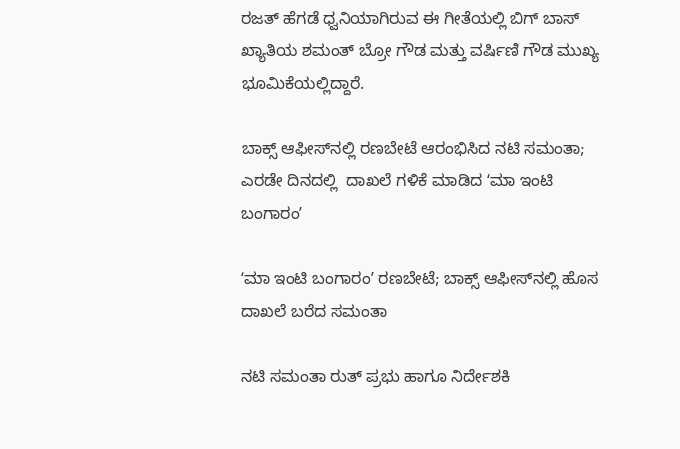ರಜತ್ ಹೆಗಡೆ ಧ್ವನಿಯಾಗಿರುವ ಈ ಗೀತೆಯಲ್ಲಿ ಬಿಗ್ ಬಾಸ್ ಖ್ಯಾತಿಯ ಶಮಂತ್ ಬ್ರೋ ಗೌಡ ಮತ್ತು ವರ್ಷಿಣಿ ಗೌಡ ಮುಖ್ಯ ಭೂಮಿಕೆಯಲ್ಲಿದ್ದಾರೆ.

ಬಾಕ್ಸ್‌ ಆಫೀಸ್‌ನಲ್ಲಿ ರಣಬೇಟೆ ಆರಂಭಿಸಿದ ನಟಿ ಸಮಂತಾ; ಎರಡೇ ದಿನದಲ್ಲಿ  ದಾಖಲೆ ಗಳಿಕೆ ಮಾಡಿದ ʻಮಾ ಇಂಟಿ ಬಂಗಾರಂʼ

ʻಮಾ ಇಂಟಿ ಬಂಗಾರಂʼ ರಣಬೇಟೆ; ಬಾಕ್ಸ್‌ ಆಫೀಸ್‌ನಲ್ಲಿ ಹೊಸ ದಾಖಲೆ ಬರೆದ ಸಮಂತಾ

ನಟಿ ಸಮಂತಾ ರುತ್ ಪ್ರಭು ಹಾಗೂ ನಿರ್ದೇಶಕಿ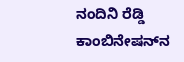ನಂದಿನಿ ರೆಡ್ಡಿ ಕಾಂಬಿನೇಷನ್‌ನ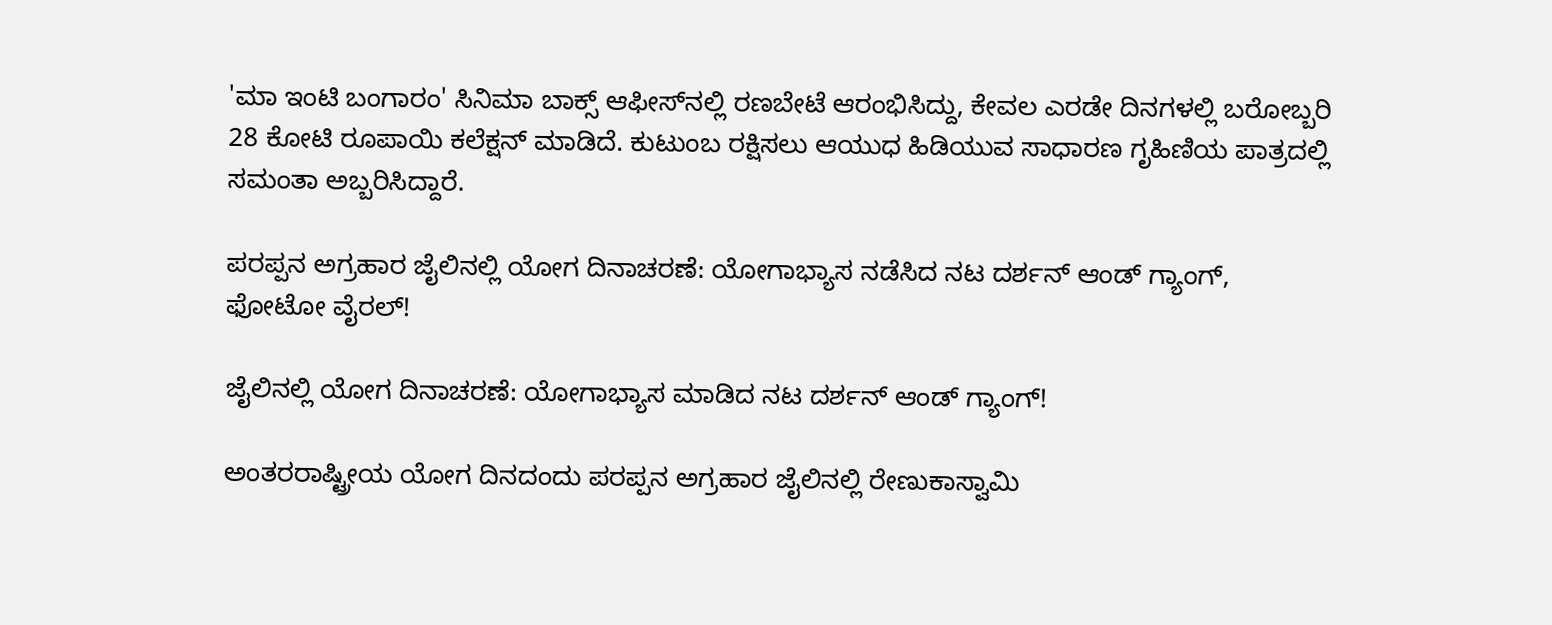'ಮಾ ಇಂಟಿ ಬಂಗಾರಂ' ಸಿನಿಮಾ ಬಾಕ್ಸ್ ಆಫೀಸ್‌ನಲ್ಲಿ ರಣಬೇಟೆ ಆರಂಭಿಸಿದ್ದು, ಕೇವಲ ಎರಡೇ ದಿನಗಳಲ್ಲಿ ಬರೋಬ್ಬರಿ 28 ಕೋಟಿ ರೂಪಾಯಿ ಕಲೆಕ್ಷನ್ ಮಾಡಿದೆ. ಕುಟುಂಬ ರಕ್ಷಿಸಲು ಆಯುಧ ಹಿಡಿಯುವ ಸಾಧಾರಣ ಗೃಹಿಣಿಯ ಪಾತ್ರದಲ್ಲಿ ಸಮಂತಾ ಅಬ್ಬರಿಸಿದ್ದಾರೆ.

ಪರಪ್ಪನ ಅಗ್ರಹಾರ ಜೈಲಿನಲ್ಲಿ ಯೋಗ ದಿನಾಚರಣೆ: ಯೋಗಾಭ್ಯಾಸ ನಡೆಸಿದ ನಟ ದರ್ಶನ್ ಆಂಡ್‌ ಗ್ಯಾಂಗ್, ಫೋಟೋ ವೈರಲ್!

ಜೈಲಿನಲ್ಲಿ ಯೋಗ ದಿನಾಚರಣೆ: ಯೋಗಾಭ್ಯಾಸ ಮಾಡಿದ ನಟ ದರ್ಶನ್ ಆಂಡ್ ಗ್ಯಾಂಗ್!

ಅಂತರರಾಷ್ಟ್ರೀಯ ಯೋಗ ದಿನದಂದು ಪರಪ್ಪನ ಅಗ್ರಹಾರ ಜೈಲಿನಲ್ಲಿ ರೇಣುಕಾಸ್ವಾಮಿ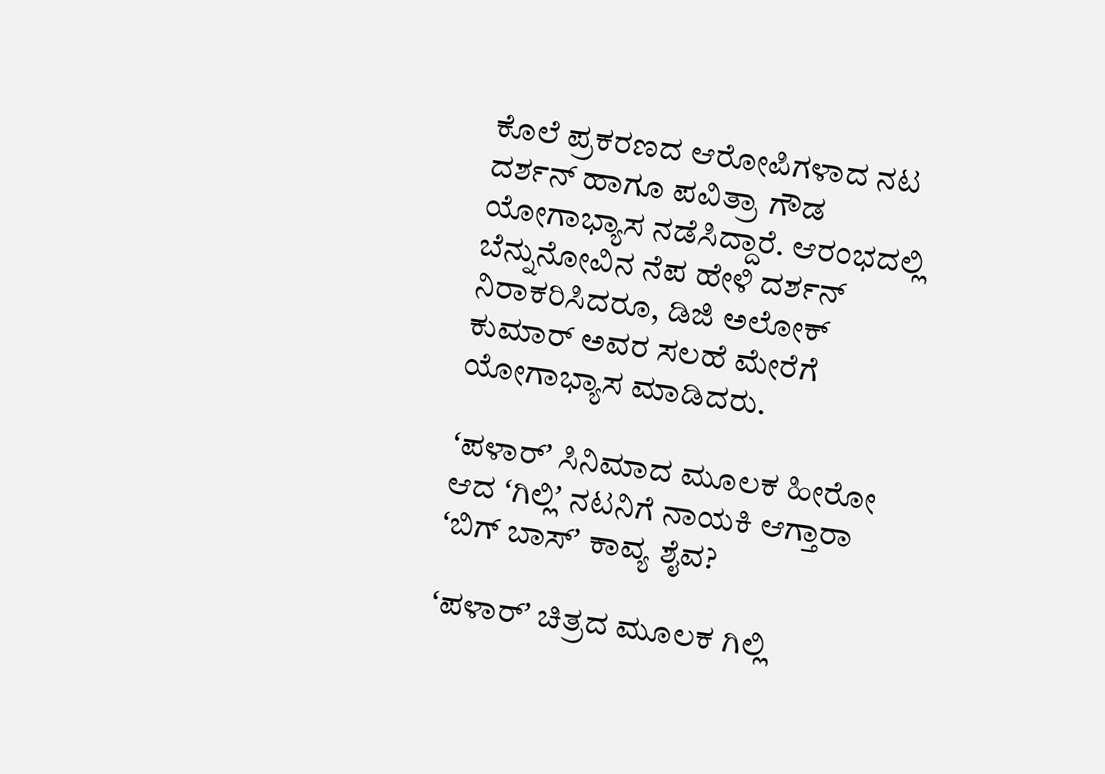ಕೊಲೆ ಪ್ರಕರಣದ ಆರೋಪಿಗಳಾದ ನಟ ದರ್ಶನ್ ಹಾಗೂ ಪವಿತ್ರಾ ಗೌಡ ಯೋಗಾಭ್ಯಾಸ ನಡೆಸಿದ್ದಾರೆ. ಆರಂಭದಲ್ಲಿ ಬೆನ್ನುನೋವಿನ ನೆಪ ಹೇಳಿ ದರ್ಶನ್ ನಿರಾಕರಿಸಿದರೂ, ಡಿಜಿ ಅಲೋಕ್ ಕುಮಾರ್ ಅವರ ಸಲಹೆ ಮೇರೆಗೆ ಯೋಗಾಭ್ಯಾಸ ಮಾಡಿದರು.

ʻಪಳಾರ್‌ʼ ಸಿನಿಮಾದ ಮೂಲಕ ಹೀರೋ ಆದ ʻಗಿಲ್ಲಿʼ ನಟನಿಗೆ ನಾಯಕಿ ಆಗ್ತಾರಾ ʻಬಿಗ್‌ ಬಾಸ್‌ʼ ಕಾವ್ಯ ಶೈವ?

ʻಪಳಾರ್ʼ ಚಿತ್ರದ ಮೂಲಕ ಗಿಲ್ಲಿ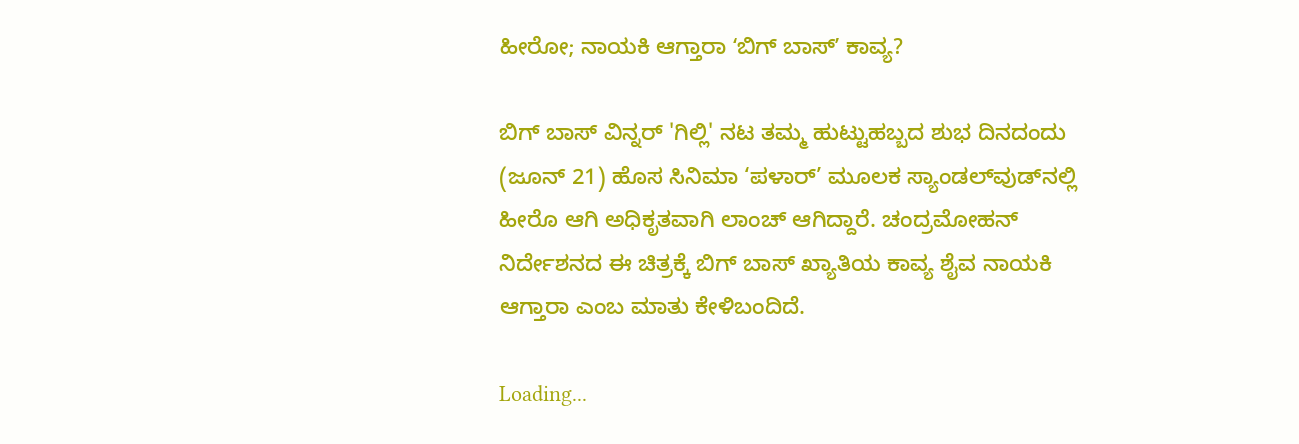ಹೀರೋ; ನಾಯಕಿ ಆಗ್ತಾರಾ ʻಬಿಗ್ ಬಾಸ್ʼ ಕಾವ್ಯ?

ಬಿಗ್ ಬಾಸ್ ವಿನ್ನರ್ 'ಗಿಲ್ಲಿ' ನಟ ತಮ್ಮ ಹುಟ್ಟುಹಬ್ಬದ ಶುಭ ದಿನದಂದು (ಜೂನ್ 21) ಹೊಸ ಸಿನಿಮಾ ‘ಪಳಾರ್‌’ ಮೂಲಕ ಸ್ಯಾಂಡಲ್‌ವುಡ್‌ನಲ್ಲಿ ಹೀರೊ ಆಗಿ ಅಧಿಕೃತವಾಗಿ ಲಾಂಚ್ ಆಗಿದ್ದಾರೆ. ಚಂದ್ರಮೋಹನ್ ನಿರ್ದೇಶನದ ಈ ಚಿತ್ರಕ್ಕೆ ಬಿಗ್ ಬಾಸ್ ಖ್ಯಾತಿಯ ಕಾವ್ಯ ಶೈವ ನಾಯಕಿ ಆಗ್ತಾರಾ ಎಂಬ ಮಾತು ಕೇಳಿಬಂದಿದೆ.

Loading...